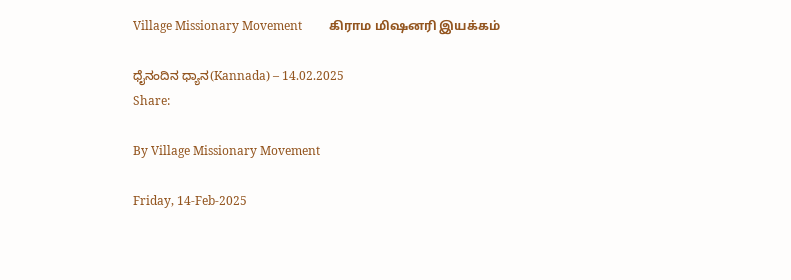Village Missionary Movement         கிராம மிஷனரி இயக்கம்

ಧೈನಂದಿನ ಧ್ಯಾನ(Kannada) – 14.02.2025
Share:

By Village Missionary Movement

Friday, 14-Feb-2025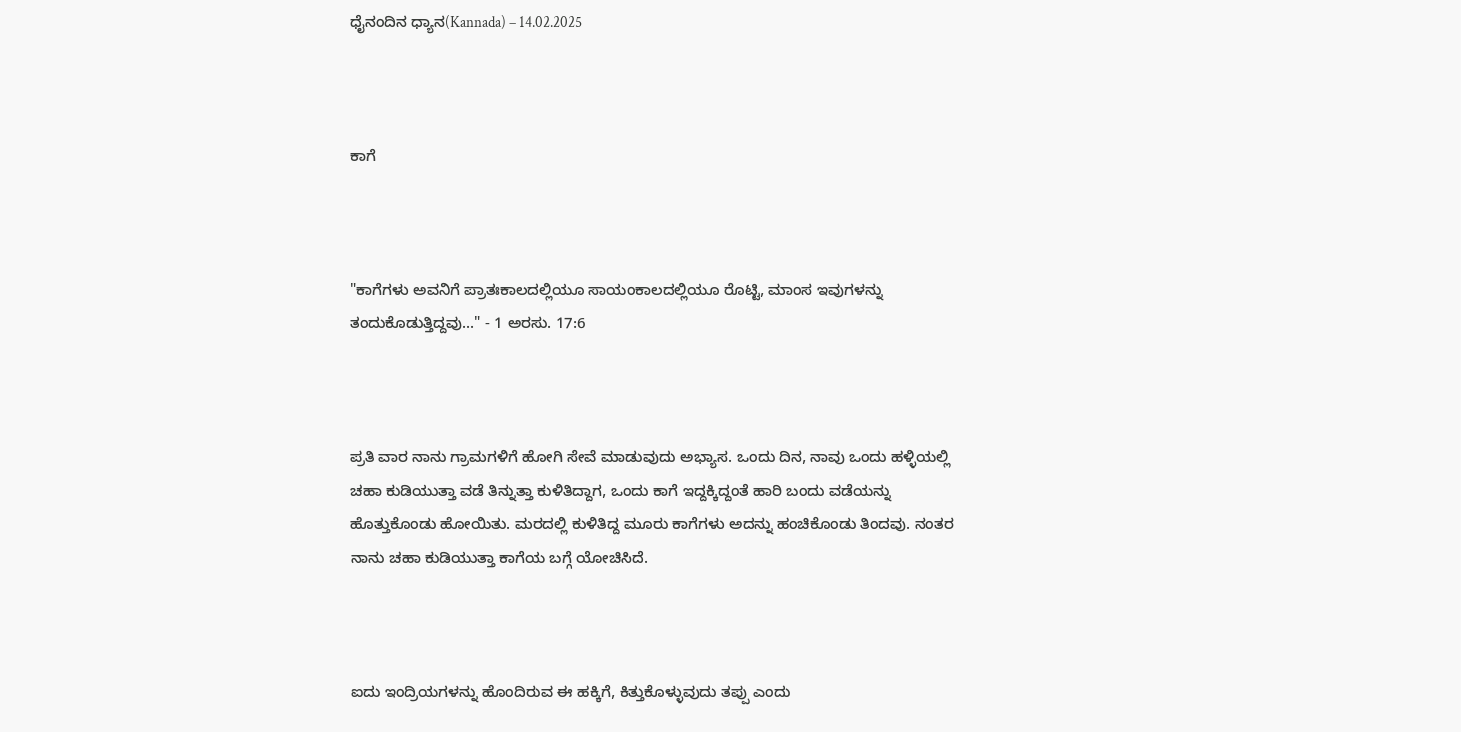ಧೈನಂದಿನ ಧ್ಯಾನ(Kannada) – 14.02.2025



ಕಾಗೆ



"ಕಾಗೆಗಳು ಅವನಿಗೆ ಪ್ರಾತಃಕಾಲದಲ್ಲಿಯೂ ಸಾಯಂಕಾಲದಲ್ಲಿಯೂ ರೊಟ್ಟಿ, ಮಾಂಸ ಇವುಗಳನ್ನು ತಂದುಕೊಡುತ್ತಿದ್ದವು..." - 1 ಅರಸು. 17:6



ಪ್ರತಿ ವಾರ ನಾನು ಗ್ರಾಮಗಳಿಗೆ ಹೋಗಿ ಸೇವೆ ಮಾಡುವುದು ಅಭ್ಯಾಸ. ಒಂದು ದಿನ, ನಾವು ಒಂದು ಹಳ್ಳಿಯಲ್ಲಿ ಚಹಾ ಕುಡಿಯುತ್ತಾ ವಡೆ ತಿನ್ನುತ್ತಾ ಕುಳಿತಿದ್ದಾಗ, ಒಂದು ಕಾಗೆ ಇದ್ದಕ್ಕಿದ್ದಂತೆ ಹಾರಿ ಬಂದು ವಡೆಯನ್ನು ಹೊತ್ತುಕೊಂಡು ಹೋಯಿತು. ಮರದಲ್ಲಿ ಕುಳಿತಿದ್ದ ಮೂರು ಕಾಗೆಗಳು ಅದನ್ನು ಹಂಚಿಕೊಂಡು ತಿಂದವು. ನಂತರ ನಾನು ಚಹಾ ಕುಡಿಯುತ್ತಾ ಕಾಗೆಯ ಬಗ್ಗೆ ಯೋಚಿಸಿದೆ.



ಐದು ಇಂದ್ರಿಯಗಳನ್ನು ಹೊಂದಿರುವ ಈ ಹಕ್ಕಿಗೆ, ಕಿತ್ತುಕೊಳ್ಳುವುದು ತಪ್ಪು ಎಂದು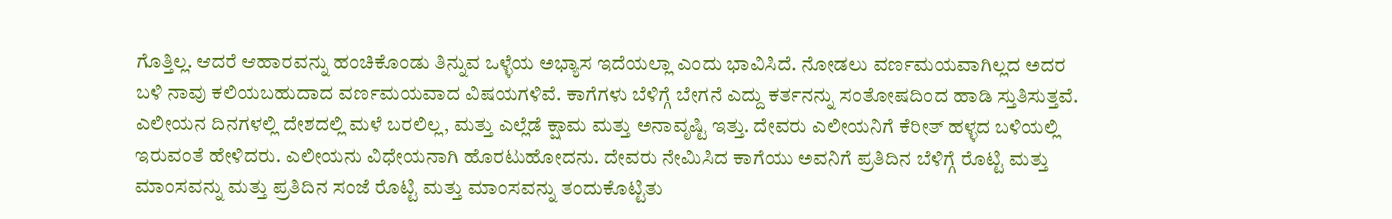ಗೊತ್ತಿಲ್ಲ. ಆದರೆ ಆಹಾರವನ್ನು ಹಂಚಿಕೊಂಡು ತಿನ್ನುವ ಒಳ್ಳೆಯ ಅಭ್ಯಾಸ ಇದೆಯಲ್ಲಾ ಎಂದು ಭಾವಿಸಿದೆ. ನೋಡಲು ವರ್ಣಮಯವಾಗಿಲ್ಲದ ಅದರ ಬಳಿ ನಾವು ಕಲಿಯಬಹುದಾದ ವರ್ಣಮಯವಾದ ವಿಷಯಗಳಿವೆ. ಕಾಗೆಗಳು ಬೆಳಿಗ್ಗೆ ಬೇಗನೆ ಎದ್ದು ಕರ್ತನನ್ನು ಸಂತೋಷದಿಂದ ಹಾಡಿ ಸ್ತುತಿಸುತ್ತವೆ. ಎಲೀಯನ ದಿನಗಳಲ್ಲಿ ದೇಶದಲ್ಲಿ ಮಳೆ ಬರಲಿಲ್ಲ, ಮತ್ತು ಎಲ್ಲೆಡೆ ಕ್ಷಾಮ ಮತ್ತು ಅನಾವೃಷ್ಟಿ ಇತ್ತು. ದೇವರು ಎಲೀಯನಿಗೆ ಕೆರೀತ್ ಹಳ್ಳದ ಬಳಿಯಲ್ಲಿ ಇರುವಂತೆ ಹೇಳಿದರು. ಎಲೀಯನು ವಿಧೇಯನಾಗಿ ಹೊರಟುಹೋದನು. ದೇವರು ನೇಮಿಸಿದ ಕಾಗೆಯು ಅವನಿಗೆ ಪ್ರತಿದಿನ ಬೆಳಿಗ್ಗೆ ರೊಟ್ಟಿ ಮತ್ತು ಮಾಂಸವನ್ನು ಮತ್ತು ಪ್ರತಿದಿನ ಸಂಜೆ ರೊಟ್ಟಿ ಮತ್ತು ಮಾಂಸವನ್ನು ತಂದುಕೊಟ್ಟಿತು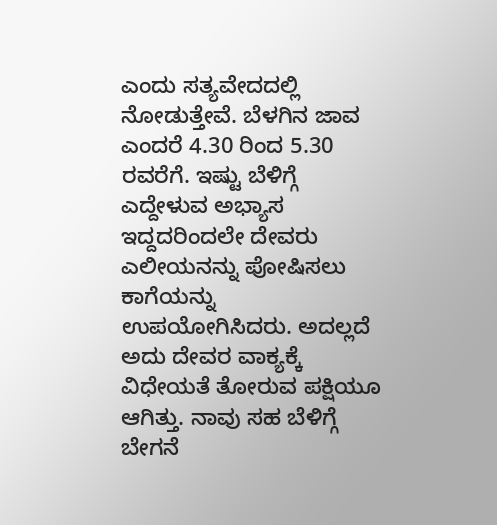ಎಂದು ಸತ್ಯವೇದದಲ್ಲಿ ನೋಡುತ್ತೇವೆ. ಬೆಳಗಿನ ಜಾವ ಎಂದರೆ 4.30 ರಿಂದ 5.30 ರವರೆಗೆ. ಇಷ್ಟು ಬೆಳಿಗ್ಗೆ ಎದ್ದೇಳುವ ಅಭ್ಯಾಸ ಇದ್ದದರಿಂದಲೇ ದೇವರು ಎಲೀಯನನ್ನು ಪೋಷಿಸಲು ಕಾಗೆಯನ್ನು ಉಪಯೋಗಿಸಿದರು. ಅದಲ್ಲದೆ ಅದು ದೇವರ ವಾಕ್ಯಕ್ಕೆ ವಿಧೇಯತೆ ತೋರುವ ಪಕ್ಷಿಯೂ ಆಗಿತ್ತು. ನಾವು ಸಹ ಬೆಳಿಗ್ಗೆ ಬೇಗನೆ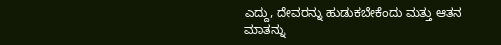ಎದ್ದು, ದೇವರನ್ನು ಹುಡುಕಬೇಕೆಂದು ಮತ್ತು ಆತನ ಮಾತನ್ನು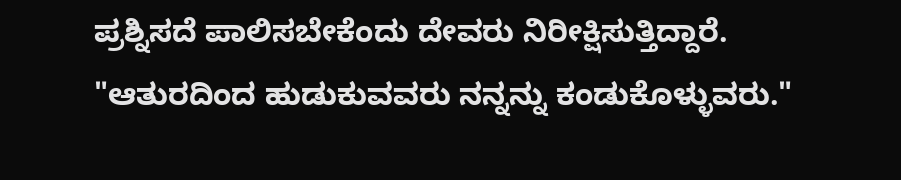ಪ್ರಶ್ನಿಸದೆ ಪಾಲಿಸಬೇಕೆಂದು ದೇವರು ನಿರೀಕ್ಷಿಸುತ್ತಿದ್ದಾರೆ. "ಆತುರದಿಂದ ಹುಡುಕುವವರು ನನ್ನನ್ನು ಕಂಡುಕೊಳ್ಳುವರು."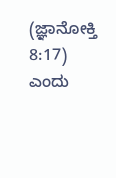(ಜ್ಞಾನೋಕ್ತಿ 8:17) ಎಂದು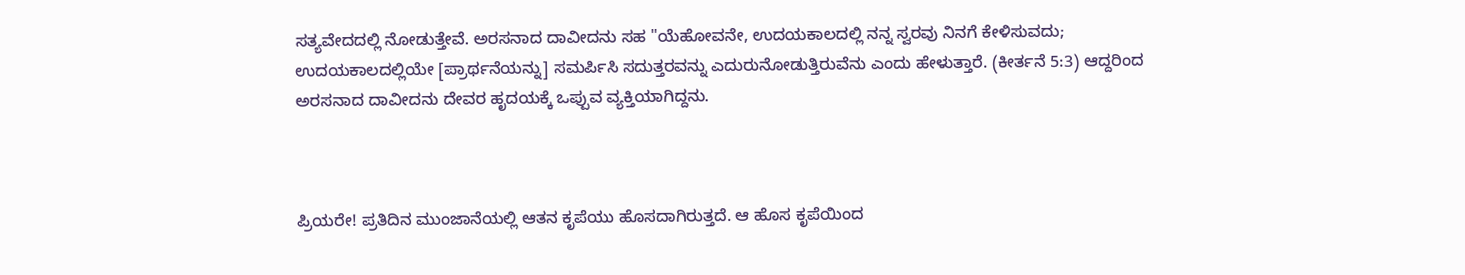ಸತ್ಯವೇದದಲ್ಲಿ ನೋಡುತ್ತೇವೆ. ಅರಸನಾದ ದಾವೀದನು ಸಹ "ಯೆಹೋವನೇ, ಉದಯಕಾಲದಲ್ಲಿ ನನ್ನ ಸ್ವರವು ನಿನಗೆ ಕೇಳಿಸುವದು; ಉದಯಕಾಲದಲ್ಲಿಯೇ [ಪ್ರಾರ್ಥನೆಯನ್ನು] ಸಮರ್ಪಿಸಿ ಸದುತ್ತರವನ್ನು ಎದುರುನೋಡುತ್ತಿರುವೆನು ಎಂದು ಹೇಳುತ್ತಾರೆ. (ಕೀರ್ತನೆ 5:3) ಆದ್ದರಿಂದ ಅರಸನಾದ ದಾವೀದನು ದೇವರ ಹೃದಯಕ್ಕೆ ಒಪ್ಪುವ ವ್ಯಕ್ತಿಯಾಗಿದ್ದನು.



ಪ್ರಿಯರೇ! ಪ್ರತಿದಿನ ಮುಂಜಾನೆಯಲ್ಲಿ ಆತನ ಕೃಪೆಯು ಹೊಸದಾಗಿರುತ್ತದೆ. ಆ ಹೊಸ ಕೃಪೆಯಿಂದ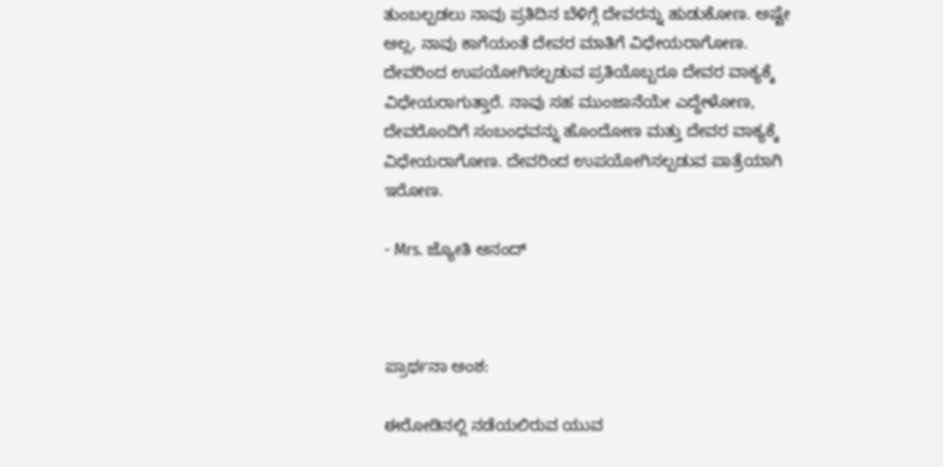ತುಂಬಲ್ಪಡಲು ನಾವು ಪ್ರತಿದಿನ ಬೆಳಿಗ್ಗೆ ದೇವರನ್ನು ಹುಡುಕೋಣ. ಅಷ್ಟೇ ಅಲ್ಲ, ನಾವು ಕಾಗೆಯಂತೆ ದೇವರ ಮಾತಿಗೆ ವಿಧೇಯರಾಗೋಣ. ದೇವರಿಂದ ಉಪಯೋಗಿಸಲ್ಪಡುವ ಪ್ರತಿಯೊಬ್ಬರೂ ದೇವರ ವಾಕ್ಯಕ್ಕೆ ವಿಧೇಯರಾಗುತ್ತಾರೆ. ನಾವು ಸಹ ಮುಂಜಾನೆಯೇ ಎದ್ದೇಳೋಣ, ದೇವರೊಂದಿಗೆ ಸಂಬಂಧವನ್ನು ಹೊಂದೋಣ ಮತ್ತು ದೇವರ ವಾಕ್ಯಕ್ಕೆ ವಿಧೇಯರಾಗೋಣ. ದೇವರಿಂದ ಉಪಯೋಗಿಸಲ್ಪಡುವ ಪಾತ್ರೆಯಾಗಿ ಇರೋಣ.

- Mrs. ಜ್ಯೋತಿ ಆನಂದ್



ಪ್ರಾರ್ಥನಾ ಅಂಶ:

ಈರೋಡಿನಲ್ಲಿ ನಡೆಯಲಿರುವ ಯುವ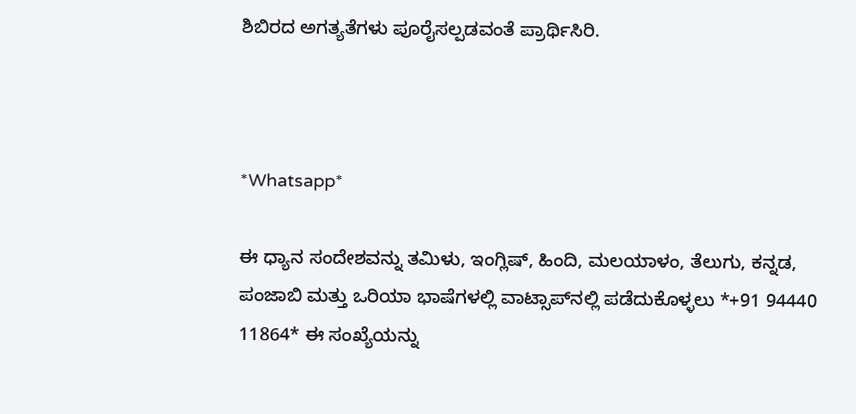ಶಿಬಿರದ ಅಗತ್ಯತೆಗಳು ಪೂರೈಸಲ್ಪಡವಂತೆ ಪ್ರಾರ್ಥಿಸಿರಿ.



*Whatsapp*

ಈ ಧ್ಯಾನ ಸಂದೇಶವನ್ನು ತಮಿಳು, ಇಂಗ್ಲಿಷ್, ಹಿಂದಿ, ಮಲಯಾಳಂ, ತೆಲುಗು, ಕನ್ನಡ, ಪಂಜಾಬಿ ಮತ್ತು ಒರಿಯಾ ಭಾಷೆಗಳಲ್ಲಿ ವಾಟ್ಸಾಪ್‌ನಲ್ಲಿ ಪಡೆದುಕೊಳ್ಳಲು *+91 94440 11864* ಈ ಸಂಖ್ಯೆಯನ್ನು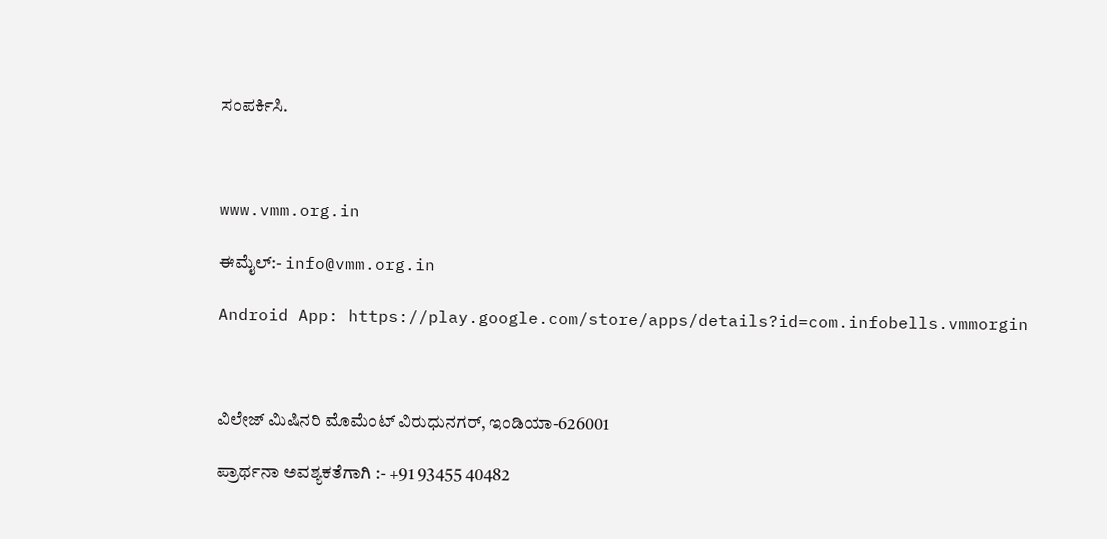ಸಂಪರ್ಕಿಸಿ.



www.vmm.org.in

ಈಮೈಲ್:- info@vmm.org.in

Android App: https://play.google.com/store/apps/details?id=com.infobells.vmmorgin



ವಿಲೇಜ್ ಮಿಷಿನರಿ ಮೊಮೆಂಟ್ ವಿರುಧುನಗರ್, ಇಂಡಿಯಾ-626001

ಪ್ರಾರ್ಥನಾ ಅವಶ್ಯಕತೆಗಾಗಿ :- +91 93455 40482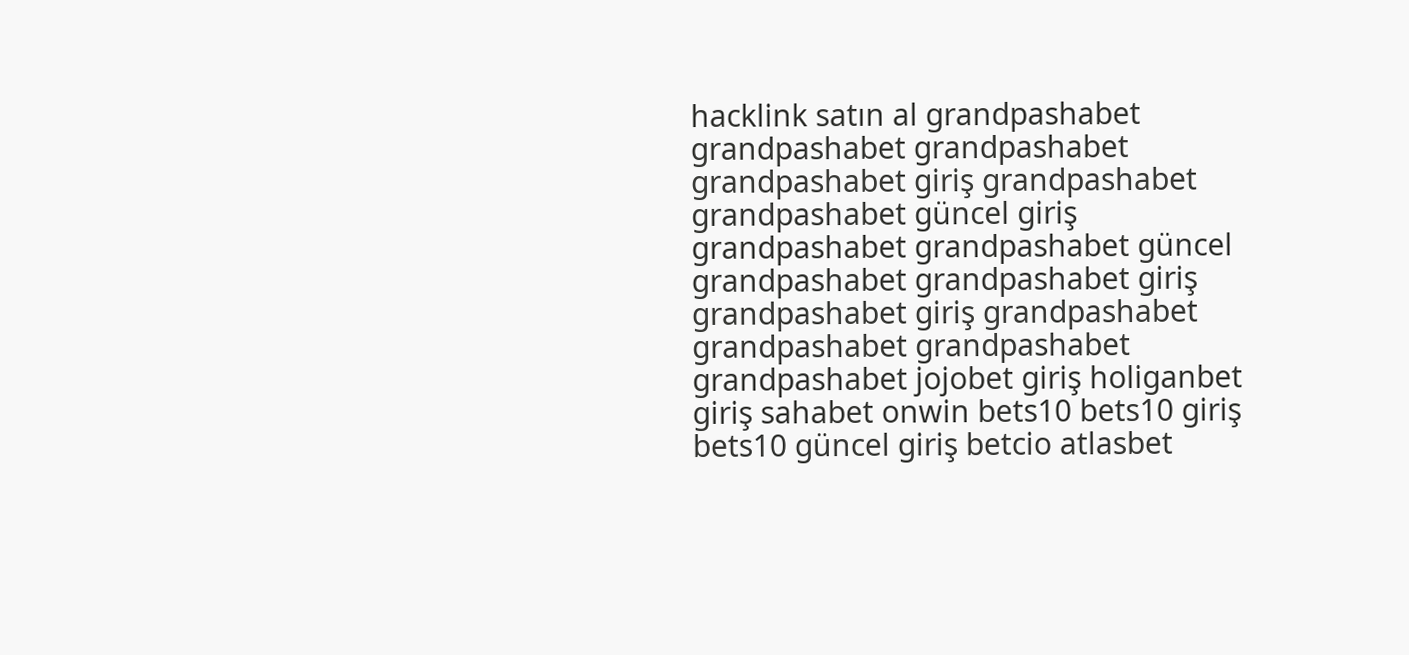hacklink satın al grandpashabet grandpashabet grandpashabet grandpashabet giriş grandpashabet grandpashabet güncel giriş grandpashabet grandpashabet güncel grandpashabet grandpashabet giriş grandpashabet giriş grandpashabet grandpashabet grandpashabet grandpashabet jojobet giriş holiganbet giriş sahabet onwin bets10 bets10 giriş bets10 güncel giriş betcio atlasbet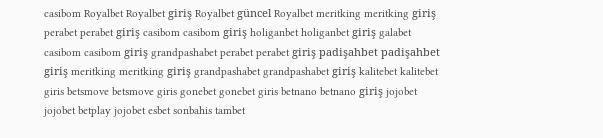casibom Royalbet Royalbet giriş Royalbet güncel Royalbet meritking meritking giriş perabet perabet giriş casibom casibom giriş holiganbet holiganbet giriş galabet casibom casibom giriş grandpashabet perabet perabet giriş padişahbet padişahbet giriş meritking meritking giriş grandpashabet grandpashabet giriş kalitebet kalitebet giris betsmove betsmove giris gonebet gonebet giris betnano betnano giriş jojobet jojobet betplay jojobet esbet sonbahis tambet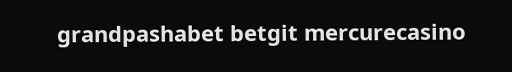grandpashabet betgit mercurecasino